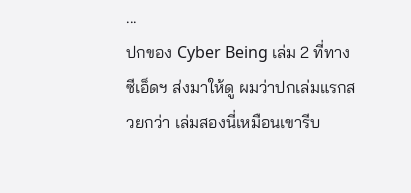...
ปกของ Cyber Being เล่ม 2 ที่ทางซีเอ็ดฯ ส่งมาให้ดู ผมว่าปกเล่มแรกสวยกว่า เล่มสองนี่เหมือนเขารีบ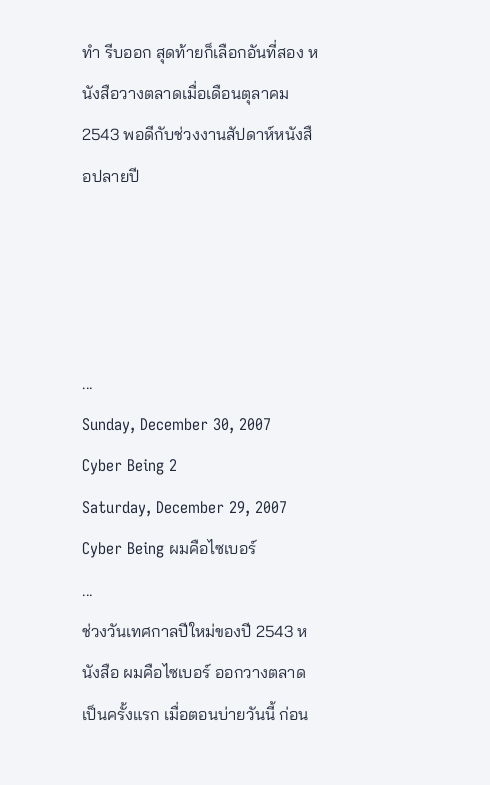ทำ รีบออก สุดท้ายก็เลือกอันที่สอง หนังสือวางตลาดเมื่อเดือนตุลาคม 2543 พอดีกับช่วงงานสัปดาห์หนังสือปลายปี




...
Sunday, December 30, 2007
Cyber Being 2
Saturday, December 29, 2007
Cyber Being ผมคือไซเบอร์
...
ช่วงวันเทศกาลปีใหม่ของปี 2543 หนังสือ ผมคือไซเบอร์ ออกวางตลาดเป็นครั้งแรก เมื่อตอนบ่ายวันนี้ ก่อน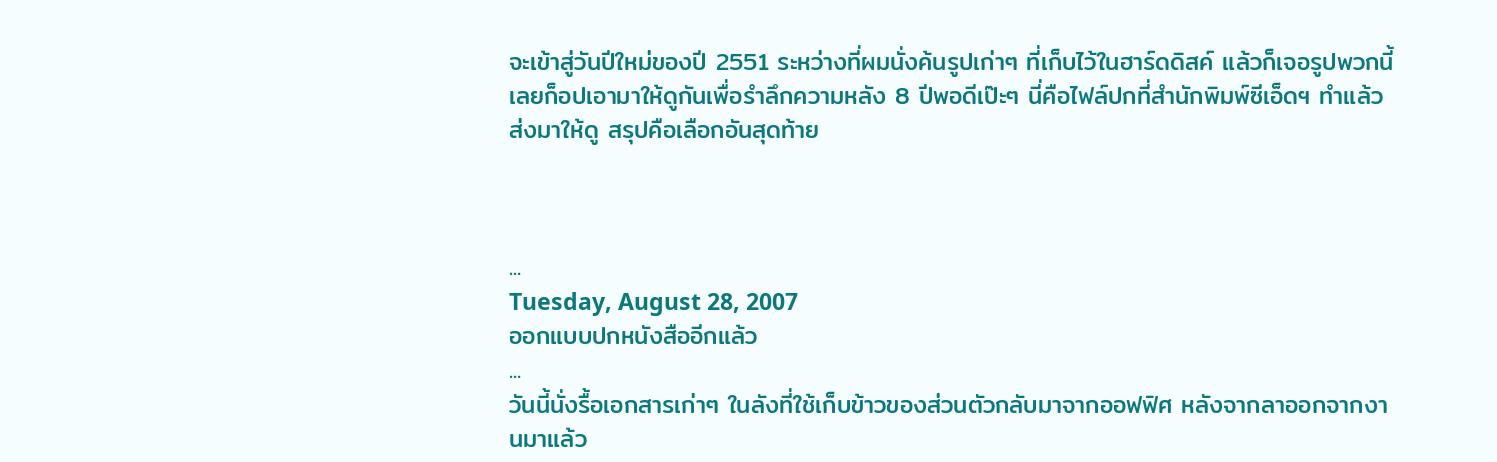จะเข้าสู่วันปีใหม่ของปี 2551 ระหว่างที่ผมนั่งค้นรูปเก่าๆ ที่เก็บไว้ในฮาร์ดดิสค์ แล้วก็เจอรูปพวกนี้ เลยก็อปเอามาให้ดูกันเพื่อรำลึกความหลัง 8 ปีพอดีเป๊ะๆ นี่คือไฟล์ปกที่สำนักพิมพ์ซีเอ็ดฯ ทำแล้วส่งมาให้ดู สรุปคือเลือกอันสุดท้าย



...
Tuesday, August 28, 2007
ออกแบบปกหนังสืออีกแล้ว
...
วันนี้นั่งรื้อเอกสารเก่าๆ ในลังที่ใช้เก็บข้าวของส่วนตัวกลับมาจากออฟฟิศ หลังจากลาออกจากงานมาแล้ว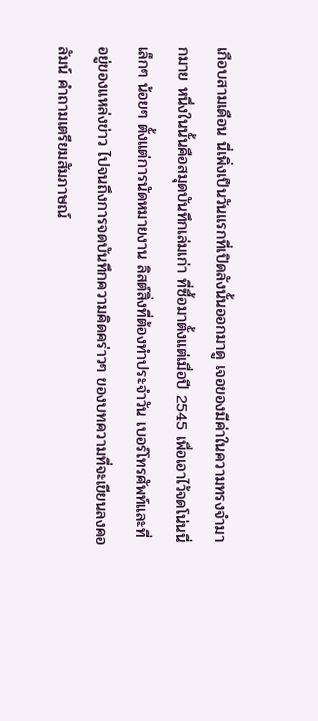เกือบสามเดือน นี่เพิ่งเป็นวันแรกที่เปิดลังนั้นออกมาดู เจอของมีค่าในความทรงจำมากมาย หนึ่งในนั้นคือสมุดบันทึกเล่มเก่า ที่ซื้อมาตั้งแต่เมื่อปี 2545 เพื่อเอาไว้จดโน่นนี่เล็กๆ น้อยๆ ตั้งแต่การนัดหมายงาน ลิสต์สิ่งที่ต้องทำประจำวัน เบอร์โทรศัพท์และที่อยู่ของแหล่งข่าว ไปจนถึงการจดบันทึกความคิดคร่าวๆ ของบทความที่จะเขียนลงคอลัมน์ คำถามเตรียมสัมภาษณ์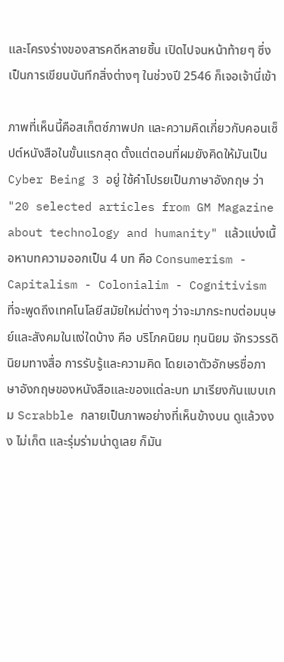และโครงร่างของสารคดีหลายชิ้น เปิดไปจนหน้าท้ายๆ ซึ่งเป็นการเขียนบันทึกสิ่งต่างๆ ในช่วงปี 2546 ก็เจอเจ้านี่เข้า

ภาพที่เห็นนี้คือสเก็ตซ์ภาพปก และความคิดเกี่ยวกับคอนเซ็ปต์หนังสือในขั้นแรกสุด ตั้งแต่ตอนที่ผมยังคิดให้มันเป็น Cyber Being 3 อยู่ ใช้คำโปรยเป็นภาษาอังกฤษ ว่า "20 selected articles from GM Magazine about technology and humanity" แล้วแบ่งเนื้อหาบทความออกเป็น 4 บท คือ Consumerism - Capitalism - Colonialim - Cognitivism ที่จะพูดถึงเทคโนโลยีสมัยใหม่ต่างๆ ว่าจะมากระทบต่อมนุษย์และสังคมในแง่ใดบ้าง คือ บริโภคนิยม ทุนนิยม จักรวรรดินิยมทางสื่อ การรับรู้และความคิด โดยเอาตัวอักษรชื่อภาษาอังกฤษของหนังสือและของแต่ละบท มาเรียงกันแบบเกม Scrabble กลายเป็นภาพอย่างที่เห็นข้างบน ดูแล้วงงง ไม่เก็ต และรุ่มร่ามน่าดูเลย ก็มัน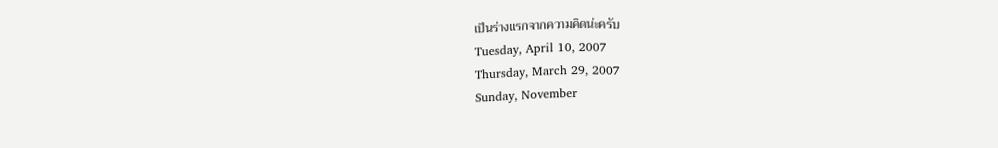เป็นร่างแรกจากความคิดน่ะครับ
Tuesday, April 10, 2007
Thursday, March 29, 2007
Sunday, November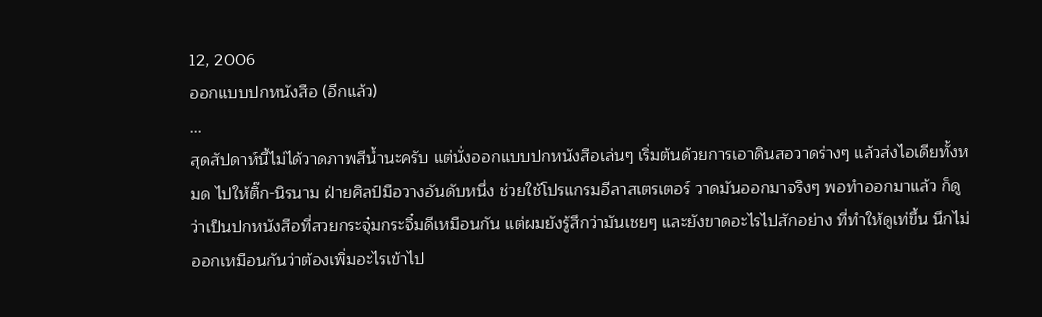12, 2006
ออกแบบปกหนังสือ (อีกแล้ว)
...
สุดสัปดาห์นี้ไม่ได้วาดภาพสีน้ำนะครับ แต่นั่งออกแบบปกหนังสือเล่นๆ เริ่มต้นด้วยการเอาดินสอวาดร่างๆ แล้วส่งไอเดียทั้งหมด ไปให้ติ๊ก-นิรนาม ฝ่ายศิลป์มือวางอันดับหนึ่ง ช่วยใช้โปรแกรมอีลาสเตรเตอร์ วาดมันออกมาจริงๆ พอทำออกมาแล้ว ก็ดูว่าเป็นปกหนังสือที่สวยกระจุ๋มกระจิ๋มดีเหมือนกัน แต่ผมยังรู้สึกว่ามันเชยๆ และยังขาดอะไรไปสักอย่าง ที่ทำให้ดูเท่ขึ้น นึกไม่ออกเหมือนกันว่าต้องเพิ่มอะไรเข้าไป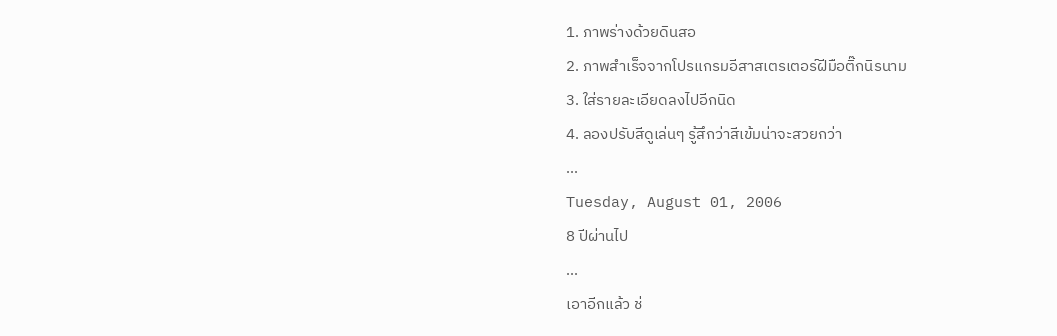1. ภาพร่างด้วยดินสอ
2. ภาพสำเร็จจากโปรแกรมอีสาสเตรเตอร์ฝีมือติ๊กนิรนาม
3. ใส่รายละเอียดลงไปอีกนิด
4. ลองปรับสีดูเล่นๆ รู้สึกว่าสีเข้มน่าจะสวยกว่า
...
Tuesday, August 01, 2006
8 ปีผ่านไป
...
เอาอีกแล้ว ช่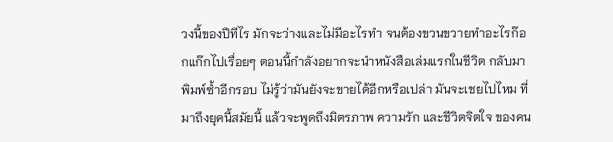วงนี้ของปีทีไร มักจะว่างและไม่มีอะไรทำ จนต้องขวนขวายทำอะไรก๊อกแก๊กไปเรื่อยๆ ตอนนี้กำลังอยากจะนำหนังสือเล่มแรกในชีวิต กลับมาพิมพ์ซ้ำอีกรอบ ไม่รู้ว่ามันยังจะขายได้อีกหรือเปล่า มันจะเชยไปไหม ที่มาถึงยุคนี้สมัยนี้ แล้วจะพูดถึงมิตรภาพ ความรัก และชีวิตจิตใจ ของคน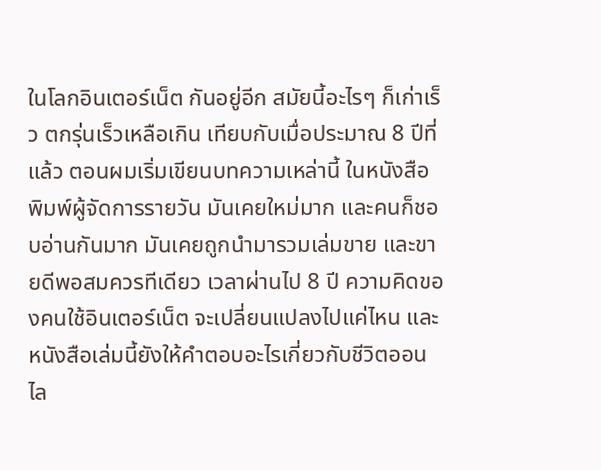ในโลกอินเตอร์เน็ต กันอยู่อีก สมัยนี้อะไรๆ ก็เก่าเร็ว ตกรุ่นเร็วเหลือเกิน เทียบกับเมื่อประมาณ 8 ปีที่แล้ว ตอนผมเริ่มเขียนบทความเหล่านี้ ในหนังสือพิมพ์ผู้จัดการรายวัน มันเคยใหม่มาก และคนก็ชอบอ่านกันมาก มันเคยถูกนำมารวมเล่มขาย และขายดีพอสมควรทีเดียว เวลาผ่านไป 8 ปี ความคิดของคนใช้อินเตอร์เน็ต จะเปลี่ยนแปลงไปแค่ไหน และหนังสือเล่มนี้ยังให้คำตอบอะไรเกี่ยวกับชีวิตออนไล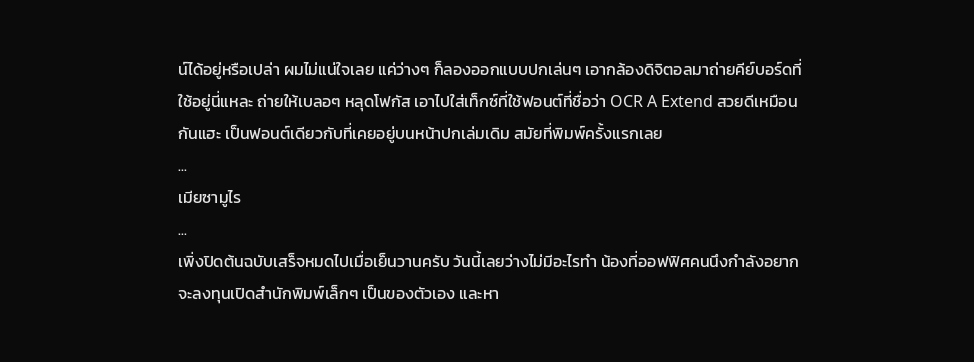น์ได้อยู่หรือเปล่า ผมไม่แน่ใจเลย แค่ว่างๆ ก็ลองออกแบบปกเล่นๆ เอากล้องดิจิตอลมาถ่ายคีย์บอร์ดที่ใช้อยู่นี่แหละ ถ่ายให้เบลอๆ หลุดโฟกัส เอาไปใส่เท็กซ์ที่ใช้ฟอนต์ที่ชื่อว่า OCR A Extend สวยดีเหมือนกันแฮะ เป็นฟอนต์เดียวกับที่เคยอยู่บนหน้าปกเล่มเดิม สมัยที่พิมพ์ครั้งแรกเลย
...
เมียซามูไร
...
เพิ่งปิดต้นฉบับเสร็จหมดไปเมื่อเย็นวานครับ วันนี้เลยว่างไม่มีอะไรทำ น้องที่ออฟฟิศคนนึงกำลังอยากจะลงทุนเปิดสำนักพิมพ์เล็กๆ เป็นของตัวเอง และหา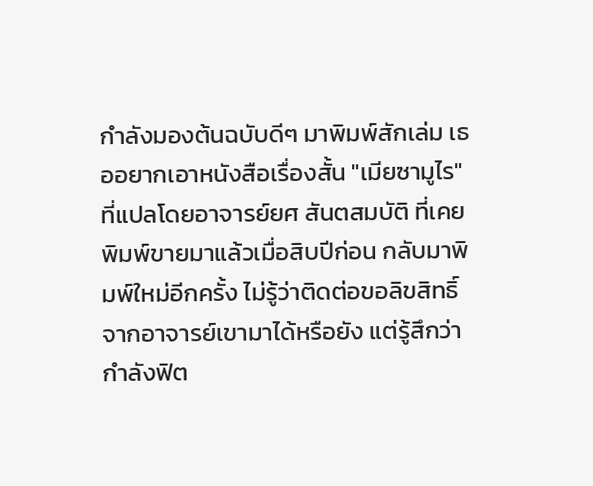กำลังมองต้นฉบับดีๆ มาพิมพ์สักเล่ม เธออยากเอาหนังสือเรื่องสั้น "เมียซามูไร" ที่แปลโดยอาจารย์ยศ สันตสมบัติ ที่เคยพิมพ์ขายมาแล้วเมื่อสิบปีก่อน กลับมาพิมพ์ใหม่อีกครั้ง ไม่รู้ว่าติดต่อขอลิขสิทธิ์จากอาจารย์เขามาได้หรือยัง แต่รู้สึกว่ากำลังฟิต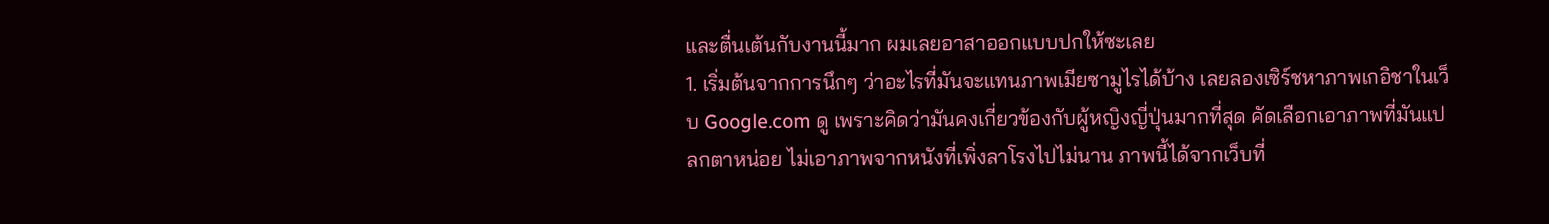และตื่นเต้นกับงานนี้มาก ผมเลยอาสาออกแบบปกให้ซะเลย
1. เริ่มต้นจากการนึกๆ ว่าอะไรที่มันจะแทนภาพเมียซามูไรได้บ้าง เลยลองเซิร์ชหาภาพเกอิชาในเว็บ Google.com ดู เพราะคิดว่ามันคงเกี่ยวข้องกับผู้หญิงญี่ปุ่นมากที่สุด คัดเลือกเอาภาพที่มันแปลกตาหน่อย ไม่เอาภาพจากหนังที่เพิ่งลาโรงไปไม่นาน ภาพนี้ได้จากเว็บที่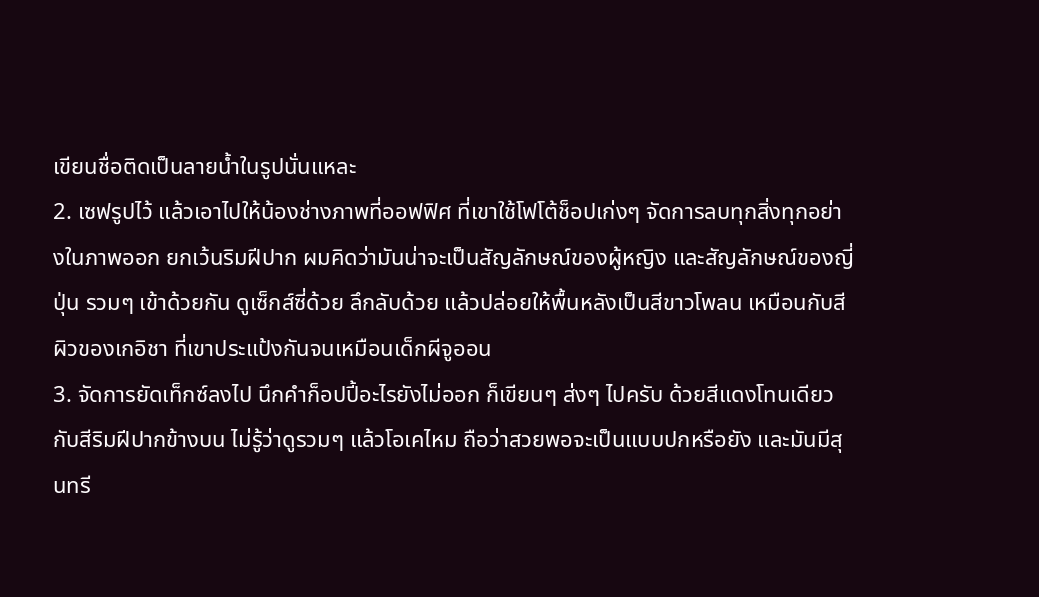เขียนชื่อติดเป็นลายน้ำในรูปนั่นแหละ
2. เซฟรูปไว้ แล้วเอาไปให้น้องช่างภาพที่ออฟฟิศ ที่เขาใช้โฟโต้ช็อปเก่งๆ จัดการลบทุกสิ่งทุกอย่างในภาพออก ยกเว้นริมฝีปาก ผมคิดว่ามันน่าจะเป็นสัญลักษณ์ของผู้หญิง และสัญลักษณ์ของญี่ปุ่น รวมๆ เข้าด้วยกัน ดูเซ็กส์ซี่ด้วย ลึกลับด้วย แล้วปล่อยให้พื้นหลังเป็นสีขาวโพลน เหมือนกับสีผิวของเกอิชา ที่เขาประแป้งกันจนเหมือนเด็กผีจูออน
3. จัดการยัดเท็กซ์ลงไป นึกคำก็อปปี้อะไรยังไม่ออก ก็เขียนๆ ส่งๆ ไปครับ ด้วยสีแดงโทนเดียวกับสีริมฝีปากข้างบน ไม่รู้ว่าดูรวมๆ แล้วโอเคไหม ถือว่าสวยพอจะเป็นแบบปกหรือยัง และมันมีสุนทรี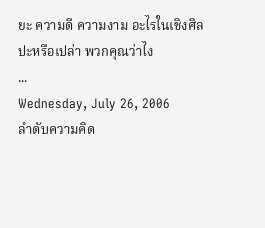ยะ ความดี ความงาม อะไรในเชิงศิลปะหรือเปล่า พวกคุณว่าไง
...
Wednesday, July 26, 2006
ลำดับความคิด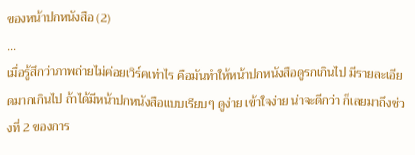ของหน้าปกหนังสือ (2)
...
เมื่อรู้สึกว่าภาพถ่ายไม่ค่อยเวิร์คเท่าไร คือมันทำให้หน้าปกหนังสือดูรกเกินไป มีรายละเอียดมากเกินไป ถ้าได้มีหน้าปกหนังสือแบบเรียบๆ ดูง่าย เข้าใจง่าย น่าจะดีกว่า ก็เลยมาถึงช่วงที่ 2 ของการ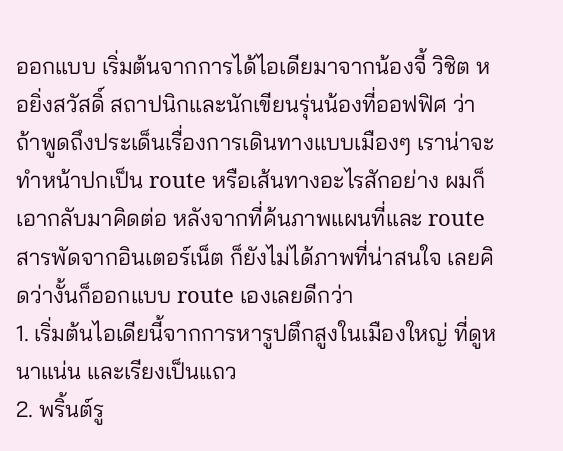ออกแบบ เริ่มต้นจากการได้ไอเดียมาจากน้องจี้ วิชิต หอยิ่งสวัสดิ์ สถาปนิกและนักเขียนรุ่นน้องที่ออฟฟิศ ว่าถ้าพูดถึงประเด็นเรื่องการเดินทางแบบเมืองๆ เราน่าจะทำหน้าปกเป็น route หรือเส้นทางอะไรสักอย่าง ผมก็เอากลับมาคิดต่อ หลังจากที่ค้นภาพแผนที่และ route สารพัดจากอินเตอร์เน็ต ก็ยังไม่ได้ภาพที่น่าสนใจ เลยคิดว่างั้นก็ออกแบบ route เองเลยดีกว่า
1. เริ่มต้นไอเดียนี้จากการหารูปตึกสูงในเมืองใหญ่ ที่ดูหนาแน่น และเรียงเป็นแถว
2. พริ้นต์รู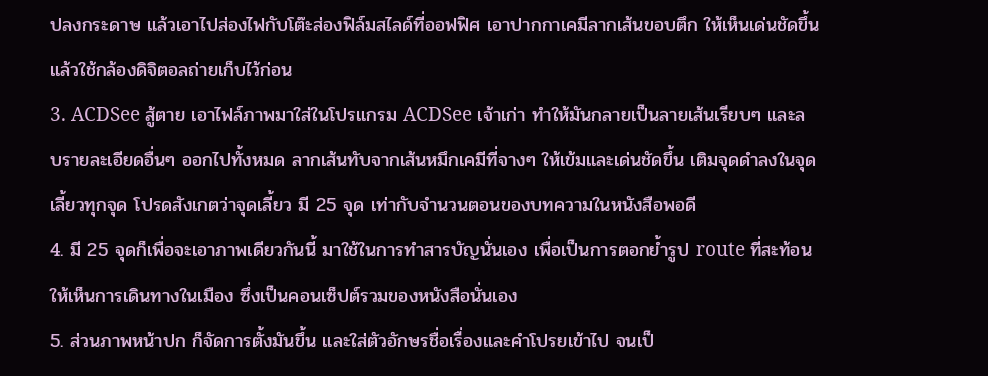ปลงกระดาษ แล้วเอาไปส่องไฟกับโต๊ะส่องฟิล์มสไลด์ที่ออฟฟิศ เอาปากกาเคมีลากเส้นขอบตึก ให้เห็นเด่นชัดขึ้น แล้วใช้กล้องดิจิตอลถ่ายเก็บไว้ก่อน
3. ACDSee สู้ตาย เอาไฟล์ภาพมาใส่ในโปรแกรม ACDSee เจ้าเก่า ทำให้มันกลายเป็นลายเส้นเรียบๆ และลบรายละเอียดอื่นๆ ออกไปทั้งหมด ลากเส้นทับจากเส้นหมึกเคมีที่จางๆ ให้เข้มและเด่นชัดขึ้น เติมจุดดำลงในจุดเลี้ยวทุกจุด โปรดสังเกตว่าจุดเลี้ยว มี 25 จุด เท่ากับจำนวนตอนของบทความในหนังสือพอดี
4. มี 25 จุดก็เพื่อจะเอาภาพเดียวกันนี้ มาใช้ในการทำสารบัญนั่นเอง เพื่อเป็นการตอกย้ำรูป route ที่สะท้อนให้เห็นการเดินทางในเมือง ซึ่งเป็นคอนเซ็ปต์รวมของหนังสือนั่นเอง
5. ส่วนภาพหน้าปก ก็จัดการตั้งมันขึ้น และใส่ตัวอักษรชื่อเรื่องและคำโปรยเข้าไป จนเป็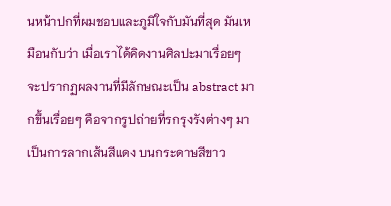นหน้าปกที่ผมชอบและภูมิใจกับมันที่สุด มันเหมือนกับว่า เมื่อเราได้คิดงานศิลปะมาเรื่อยๆ จะปรากฏผลงานที่มีลักษณะเป็น abstract มากขึ้นเรื่อยๆ คือจากรูปถ่ายที่รกรุงรังต่างๆ มาเป็นการลากเส้นสีแดง บนกระดาษสีขาว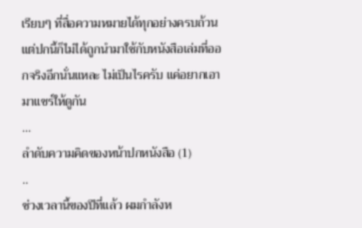เรียบๆ ที่สื่อความหมายได้ทุกอย่างครบถ้วน แต่ปกนี้ก็ไม่ได้ถูกนำมาใช้กับหนังสือเล่มที่ออกจริงอีกนั่นแหละ ไม่เป็นไรครับ แค่อยากเอามาแชร์ให้ดูกัน
...
ลำดับความคิดของหน้าปกหนังสือ (1)
..
ช่วงเวลานี้ของปีที่แล้ว ผมกำลังห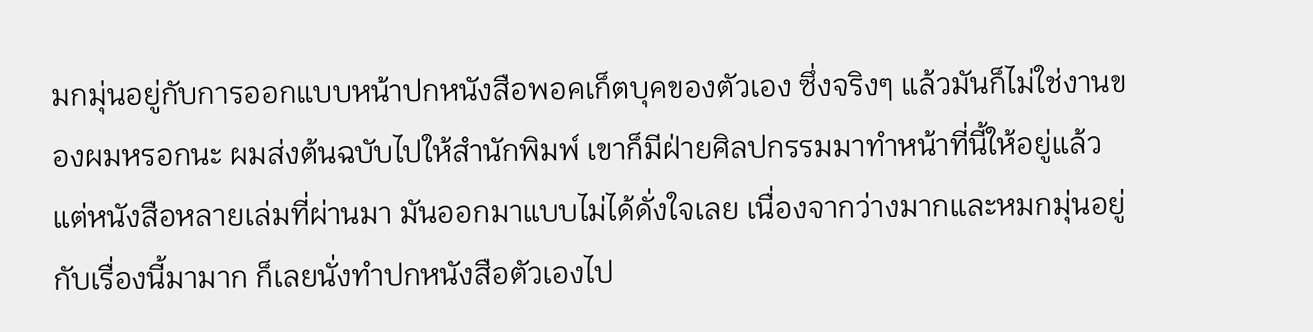มกมุ่นอยู่กับการออกแบบหน้าปกหนังสือพอคเก็ตบุคของตัวเอง ซึ่งจริงๆ แล้วมันก็ไม่ใช่งานของผมหรอกนะ ผมส่งต้นฉบับไปให้สำนักพิมพ์ เขาก็มีฝ่ายศิลปกรรมมาทำหน้าที่นี้ให้อยู่แล้ว แต่หนังสือหลายเล่มที่ผ่านมา มันออกมาแบบไม่ได้ดั่งใจเลย เนื่องจากว่างมากและหมกมุ่นอยู่กับเรื่องนี้มามาก ก็เลยนั่งทำปกหนังสือตัวเองไป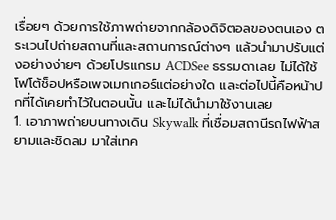เรื่อยๆ ด้วยการใช้ภาพถ่ายจากกล้องดิจิตอลของตนเอง ตระเวนไปถ่ายสถานที่และสถานการณ์ต่างๆ แล้วนำมาปรับแต่งอย่างง่ายๆ ด้วยโปรแกรม ACDSee ธรรมดาเลย ไม่ได้ใช้โฟโต้ช็อปหรือเพจเมกเกอร์แต่อย่างใด และต่อไปนี้คือหน้าปกที่ได้เคยทำไว้ในตอนนั้น และไม่ได้นำมาใช้งานเลย
1. เอาภาพถ่ายบนทางเดิน Skywalk ที่เชื่อมสถานีรถไฟฟ้าสยามและชิดลม มาใส่เทค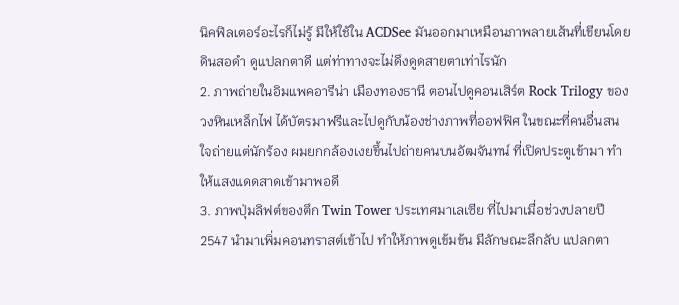นิคฟิลเตอร์อะไรก็ไม่รู้ มีให้ใช้ใน ACDSee มันออกมาเหมือนภาพลายเส้นที่เขียนโดยดินสอดำ ดูแปลกตาดี แต่ท่าทางจะไม่ดึงดูดสายตาเท่าไรนัก
2. ภาพถ่ายในอิมแพคอารีน่า เมืองทองธานี ตอนไปดูคอนเสิร์ต Rock Trilogy ของวงหินเหล็กไฟ ได้บัตรมาฟรีและไปดูกับน้องช่างภาพที่ออฟฟิศ ในขณะที่คนอื่นสนใจถ่ายแต่นักร้อง ผมยกกล้องเงยขึ้นไปถ่ายคนบนอัฒจันทน์ ที่เปิดประตูเข้ามา ทำให้แสงแดดสาดเข้ามาพอดี
3. ภาพปุ่มลิฟต์ของตึก Twin Tower ประเทศมาเลเซีย ที่ไปมาเมื่อช่วงปลายปี 2547 นำมาเพิ่มคอนทราสต์เข้าไป ทำให้ภาพดูเข้มข้น มีลักษณะลึกลับ แปลกตา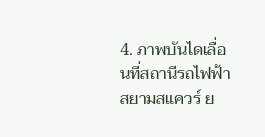4. ภาพบันไดเลื่อนที่สถานีรถไฟฟ้าสยามสแควร์ ย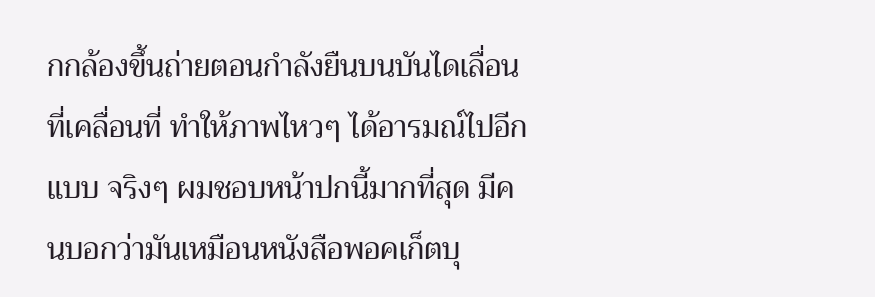กกล้องขึ้นถ่ายตอนกำลังยืนบนบันไดเลื่อนที่เคลื่อนที่ ทำให้ภาพไหวๆ ได้อารมณ์ไปอีกแบบ จริงๆ ผมชอบหน้าปกนี้มากที่สุด มีคนบอกว่ามันเหมือนหนังสือพอคเก็ตบุ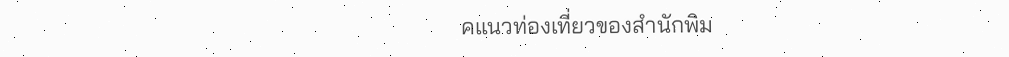คแนวท่องเที่ยวของสำนักพิม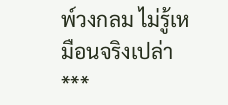พ์วงกลม ไม่รู้เหมือนจริงเปล่า
***